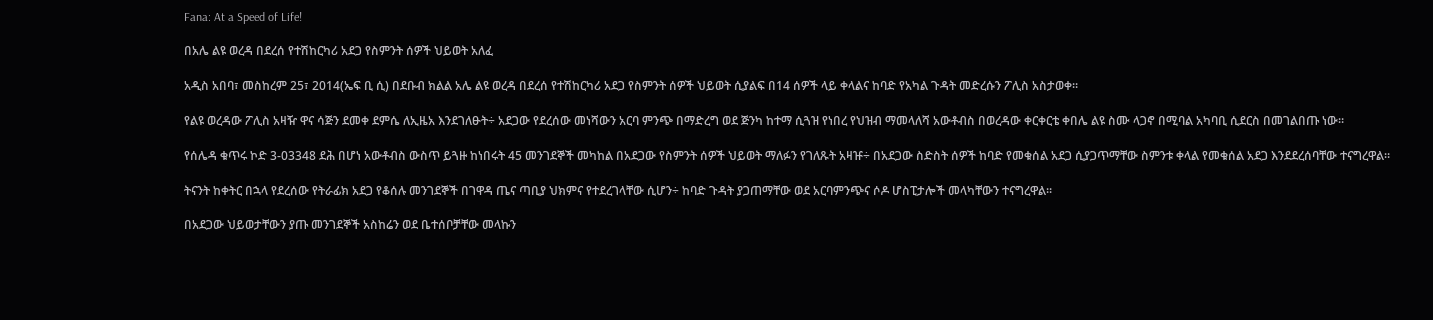Fana: At a Speed of Life!

በአሌ ልዩ ወረዳ በደረሰ የተሽከርካሪ አደጋ የስምንት ሰዎች ህይወት አለፈ

አዲስ አበባ፣ መስከረም 25፣ 2014(ኤፍ ቢ ሲ) በደቡብ ክልል አሌ ልዩ ወረዳ በደረሰ የተሽከርካሪ አደጋ የስምንት ሰዎች ህይወት ሲያልፍ በ14 ሰዎች ላይ ቀላልና ከባድ የአካል ጉዳት መድረሱን ፖሊስ አስታወቀ።

የልዩ ወረዳው ፖሊስ አዛዥ ዋና ሳጅን ደመቀ ደምሴ ለኢዜአ እንደገለፁት÷ አደጋው የደረሰው መነሻውን አርባ ምንጭ በማድረግ ወደ ጅንካ ከተማ ሲጓዝ የነበረ የህዝብ ማመላለሻ አውቶብስ በወረዳው ቀርቀርቴ ቀበሌ ልዩ ስሙ ላጋኖ በሚባል አካባቢ ሲደርስ በመገልበጡ ነው።

የሰሌዳ ቁጥሩ ኮድ 3-03348 ደሕ በሆነ አውቶብስ ውስጥ ይጓዙ ከነበሩት 45 መንገደኞች መካከል በአደጋው የስምንት ሰዎች ህይወት ማለፉን የገለጹት አዛዡ÷ በአደጋው ስድስት ሰዎች ከባድ የመቁሰል አደጋ ሲያጋጥማቸው ስምንቱ ቀላል የመቁሰል አደጋ እንደደረሰባቸው ተናግረዋል።

ትናንት ከቀትር በኋላ የደረሰው የትራፊክ አደጋ የቆሰሉ መንገደኞች በገዋዳ ጤና ጣቢያ ህክምና የተደረገላቸው ሲሆን÷ ከባድ ጉዳት ያጋጠማቸው ወደ አርባምንጭና ሶዶ ሆስፒታሎች መላካቸውን ተናግረዋል።

በአደጋው ህይወታቸውን ያጡ መንገደኞች አስከሬን ወደ ቤተሰቦቻቸው መላኩን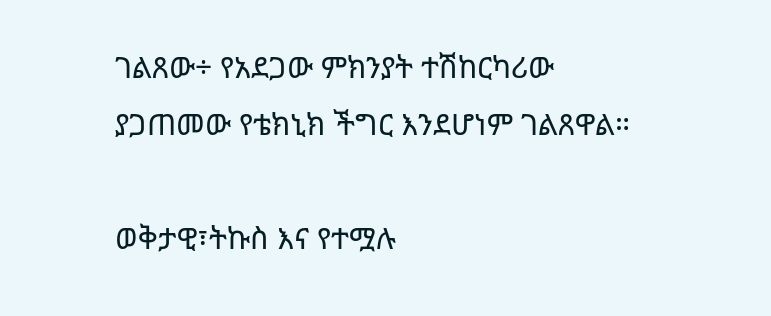ገልጸው÷ የአደጋው ምክንያት ተሽከርካሪው ያጋጠመው የቴክኒክ ችግር እንደሆነም ገልጸዋል።

ወቅታዊ፣ትኩስ እና የተሟሉ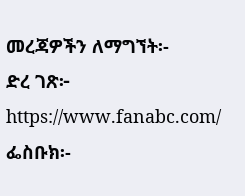መረጃዎችን ለማግኘት፡-
ድረ ገጽ፦ https://www.fanabc.com/
ፌስቡክ፡-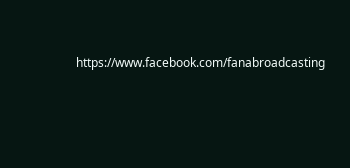https://www.facebook.com/fanabroadcasting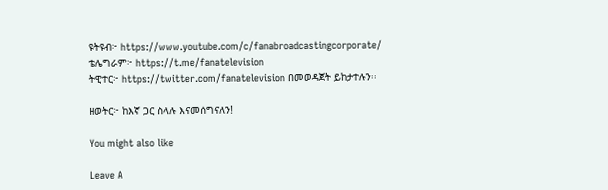ዩትዩብ፦ https://www.youtube.com/c/fanabroadcastingcorporate/
ቴሌግራም፦ https://t.me/fanatelevision
ትዊተር፦ https://twitter.com/fanatelevision በመወዳጀት ይከታተሉን፡፡

ዘወትር፦ ከእኛ ጋር ስላሉ እናመሰግናለን!

You might also like

Leave A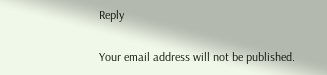Reply

Your email address will not be published.